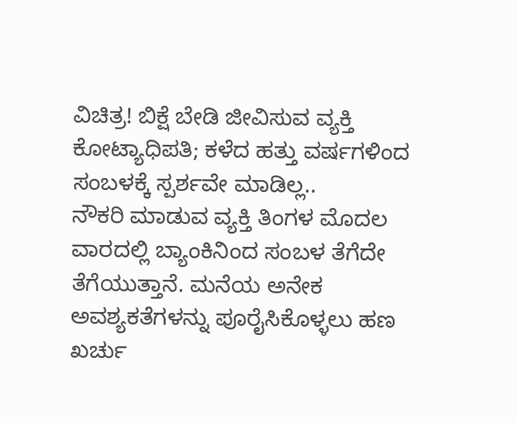ವಿಚಿತ್ರ! ಬಿಕ್ಷೆ ಬೇಡಿ ಜೀವಿಸುವ ವ್ಯಕ್ತಿ ಕೋಟ್ಯಾಧಿಪತಿ; ಕಳೆದ ಹತ್ತು ವರ್ಷಗಳಿಂದ ಸಂಬಳಕ್ಕೆ ಸ್ಪರ್ಶವೇ ಮಾಡಿಲ್ಲ..
ನೌಕರಿ ಮಾಡುವ ವ್ಯಕ್ತಿ ತಿಂಗಳ ಮೊದಲ ವಾರದಲ್ಲಿ ಬ್ಯಾಂಕಿನಿಂದ ಸಂಬಳ ತೆಗೆದೇ ತೆಗೆಯುತ್ತಾನೆ. ಮನೆಯ ಅನೇಕ ಅವಶ್ಯಕತೆಗಳನ್ನು ಪೂರೈಸಿಕೊಳ್ಳಲು ಹಣ ಖರ್ಚು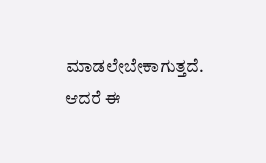ಮಾಡಲೇಬೇಕಾಗುತ್ತದೆ. ಆದರೆ ಈ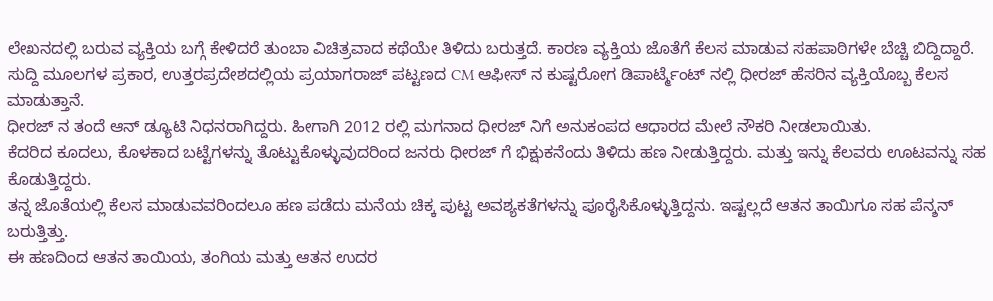ಲೇಖನದಲ್ಲಿ ಬರುವ ವ್ಯಕ್ತಿಯ ಬಗ್ಗೆ ಕೇಳಿದರೆ ತುಂಬಾ ವಿಚಿತ್ರವಾದ ಕಥೆಯೇ ತಿಳಿದು ಬರುತ್ತದೆ. ಕಾರಣ ವ್ಯಕ್ತಿಯ ಜೊತೆಗೆ ಕೆಲಸ ಮಾಡುವ ಸಹಪಾಠಿಗಳೇ ಬೆಚ್ಚಿ ಬಿದ್ದಿದ್ದಾರೆ.
ಸುದ್ದಿ ಮೂಲಗಳ ಪ್ರಕಾರ, ಉತ್ತರಪ್ರದೇಶದಲ್ಲಿಯ ಪ್ರಯಾಗರಾಜ್ ಪಟ್ಟಣದ CM ಆಫೀಸ್ ನ ಕುಷ್ಟರೋಗ ಡಿಪಾರ್ಟ್ಮೆಂಟ್ ನಲ್ಲಿ ಧೀರಜ್ ಹೆಸರಿನ ವ್ಯಕ್ತಿಯೊಬ್ಬ ಕೆಲಸ ಮಾಡುತ್ತಾನೆ.
ಧೀರಜ್ ನ ತಂದೆ ಆನ್ ಡ್ಯೂಟಿ ನಿಧನರಾಗಿದ್ದರು. ಹೀಗಾಗಿ 2012 ರಲ್ಲಿ ಮಗನಾದ ಧೀರಜ್ ನಿಗೆ ಅನುಕಂಪದ ಆಧಾರದ ಮೇಲೆ ನೌಕರಿ ನೀಡಲಾಯಿತು.
ಕೆದರಿದ ಕೂದಲು, ಕೊಳಕಾದ ಬಟ್ಟೆಗಳನ್ನು ತೊಟ್ಟುಕೊಳ್ಳುವುದರಿಂದ ಜನರು ಧೀರಜ್ ಗೆ ಭಿಕ್ಷುಕನೆಂದು ತಿಳಿದು ಹಣ ನೀಡುತ್ತಿದ್ದರು. ಮತ್ತು ಇನ್ನು ಕೆಲವರು ಊಟವನ್ನು ಸಹ ಕೊಡುತ್ತಿದ್ದರು.
ತನ್ನ ಜೊತೆಯಲ್ಲಿ ಕೆಲಸ ಮಾಡುವವರಿಂದಲೂ ಹಣ ಪಡೆದು ಮನೆಯ ಚಿಕ್ಕ ಪುಟ್ಟ ಅವಶ್ಯಕತೆಗಳನ್ನು ಪೂರೈಸಿಕೊಳ್ಳುತ್ತಿದ್ದನು. ಇಷ್ಟಲ್ಲದೆ ಆತನ ತಾಯಿಗೂ ಸಹ ಪೆನ್ಶನ್ ಬರುತ್ತಿತ್ತು.
ಈ ಹಣದಿಂದ ಆತನ ತಾಯಿಯ, ತಂಗಿಯ ಮತ್ತು ಆತನ ಉದರ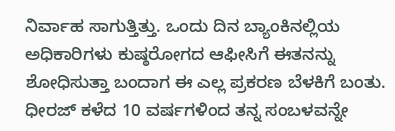ನಿರ್ವಾಹ ಸಾಗುತ್ತಿತ್ತು. ಒಂದು ದಿನ ಬ್ಯಾಂಕಿನಲ್ಲಿಯ ಅಧಿಕಾರಿಗಳು ಕುಷ್ಠರೋಗದ ಆಫೀಸಿಗೆ ಈತನನ್ನು ಶೋಧಿಸುತ್ತಾ ಬಂದಾಗ ಈ ಎಲ್ಲ ಪ್ರಕರಣ ಬೆಳಕಿಗೆ ಬಂತು.
ಧೀರಜ್ ಕಳೆದ 10 ವರ್ಷಗಳಿಂದ ತನ್ನ ಸಂಬಳವನ್ನೇ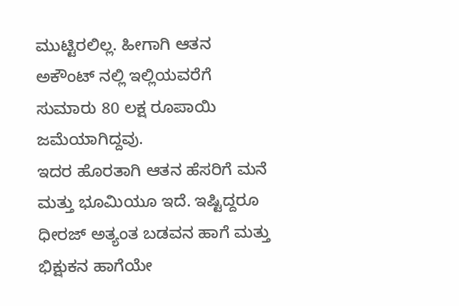ಮುಟ್ಟಿರಲಿಲ್ಲ. ಹೀಗಾಗಿ ಆತನ ಅಕೌಂಟ್ ನಲ್ಲಿ ಇಲ್ಲಿಯವರೆಗೆ ಸುಮಾರು 80 ಲಕ್ಷ ರೂಪಾಯಿ ಜಮೆಯಾಗಿದ್ದವು.
ಇದರ ಹೊರತಾಗಿ ಆತನ ಹೆಸರಿಗೆ ಮನೆ ಮತ್ತು ಭೂಮಿಯೂ ಇದೆ. ಇಷ್ಟಿದ್ದರೂ ಧೀರಜ್ ಅತ್ಯಂತ ಬಡವನ ಹಾಗೆ ಮತ್ತು ಭಿಕ್ಷುಕನ ಹಾಗೆಯೇ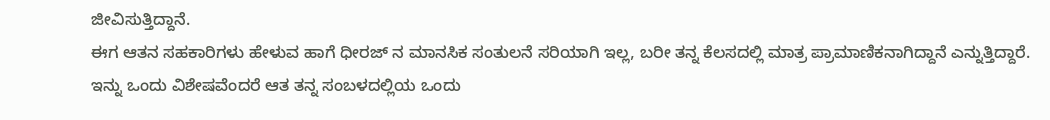ಜೀವಿಸುತ್ತಿದ್ದಾನೆ.
ಈಗ ಆತನ ಸಹಕಾರಿಗಳು ಹೇಳುವ ಹಾಗೆ ಧೀರಜ್ ನ ಮಾನಸಿಕ ಸಂತುಲನೆ ಸರಿಯಾಗಿ ಇಲ್ಲ, ಬರೀ ತನ್ನ ಕೆಲಸದಲ್ಲಿ ಮಾತ್ರ ಪ್ರಾಮಾಣಿಕನಾಗಿದ್ದಾನೆ ಎನ್ನುತ್ತಿದ್ದಾರೆ.
ಇನ್ನು ಒಂದು ವಿಶೇಷವೆಂದರೆ ಆತ ತನ್ನ ಸಂಬಳದಲ್ಲಿಯ ಒಂದು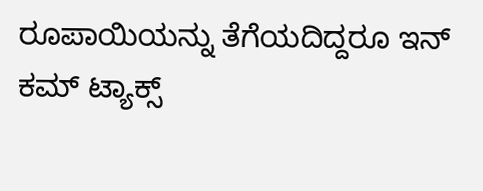ರೂಪಾಯಿಯನ್ನು ತೆಗೆಯದಿದ್ದರೂ ಇನ್ ಕಮ್ ಟ್ಯಾಕ್ಸ್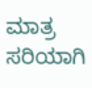ಮಾತ್ರ ಸರಿಯಾಗಿ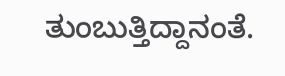ತುಂಬುತ್ತಿದ್ದಾನಂತೆ.